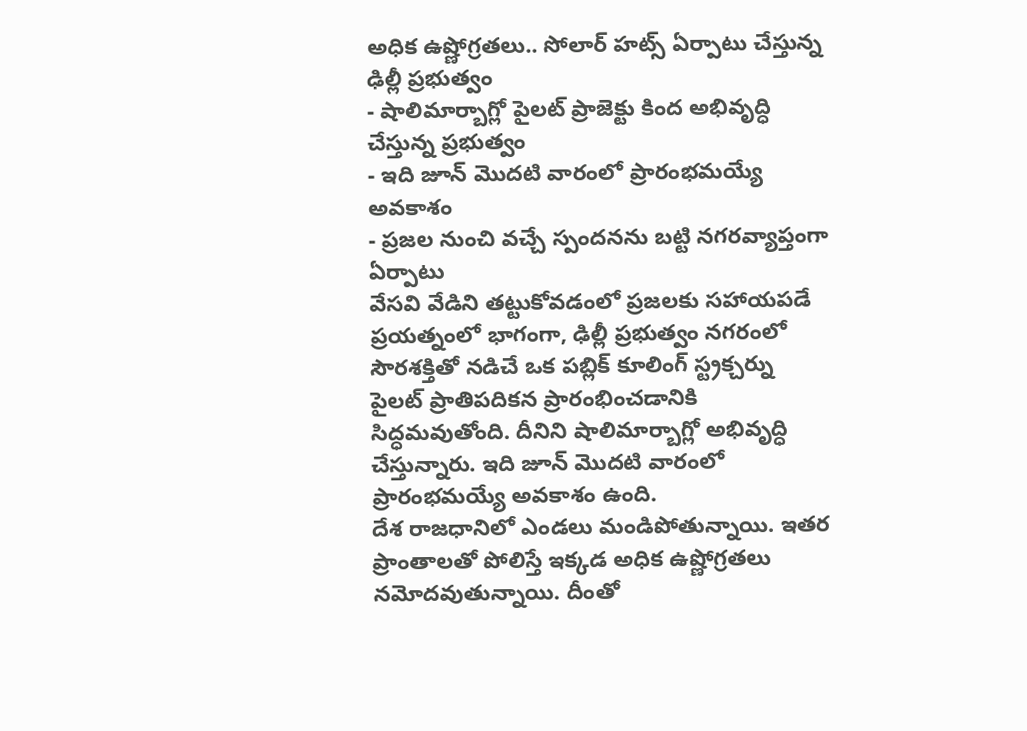అధిక ఉష్ణోగ్రతలు.. సోలార్ హట్స్ ఏర్పాటు చేస్తున్న ఢిల్లీ ప్రభుత్వం
- షాలిమార్బాగ్లో పైలట్ ప్రాజెక్టు కింద అభివృద్ధి చేస్తున్న ప్రభుత్వం
- ఇది జూన్ మొదటి వారంలో ప్రారంభమయ్యే అవకాశం
- ప్రజల నుంచి వచ్చే స్పందనను బట్టి నగరవ్యాప్తంగా ఏర్పాటు
వేసవి వేడిని తట్టుకోవడంలో ప్రజలకు సహాయపడే ప్రయత్నంలో భాగంగా, ఢిల్లీ ప్రభుత్వం నగరంలో సౌరశక్తితో నడిచే ఒక పబ్లిక్ కూలింగ్ స్ట్రక్చర్ను పైలట్ ప్రాతిపదికన ప్రారంభించడానికి సిద్ధమవుతోంది. దీనిని షాలిమార్బాగ్లో అభివృద్ధి చేస్తున్నారు. ఇది జూన్ మొదటి వారంలో ప్రారంభమయ్యే అవకాశం ఉంది.
దేశ రాజధానిలో ఎండలు మండిపోతున్నాయి. ఇతర ప్రాంతాలతో పోలిస్తే ఇక్కడ అధిక ఉష్ణోగ్రతలు నమోదవుతున్నాయి. దీంతో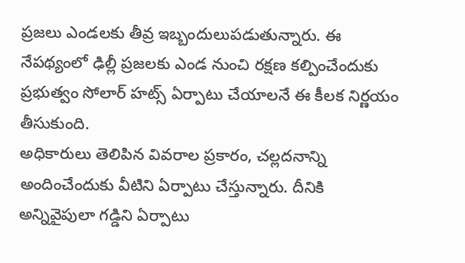ప్రజలు ఎండలకు తీవ్ర ఇబ్బందులుపడుతున్నారు. ఈ నేపథ్యంలో ఢిల్లీ ప్రజలకు ఎండ నుంచి రక్షణ కల్పించేందుకు ప్రభుత్వం సోలార్ హట్స్ ఏర్పాటు చేయాలనే ఈ కీలక నిర్ణయం తీసుకుంది.
అధికారులు తెలిపిన వివరాల ప్రకారం, చల్లదనాన్ని అందించేందుకు వీటిని ఏర్పాటు చేస్తున్నారు. దీనికి అన్నివైపులా గడ్డిని ఏర్పాటు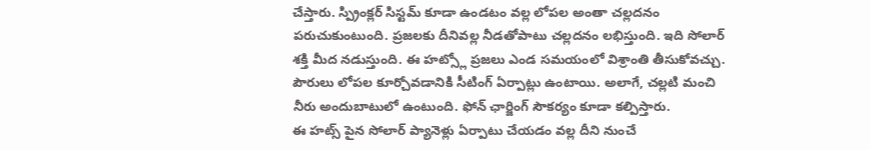చేస్తారు. స్ప్రింక్లర్ సిస్టమ్ కూడా ఉండటం వల్ల లోపల అంతా చల్లదనం పరుచుకుంటుంది. ప్రజలకు దీనివల్ల నీడతోపాటు చల్లదనం లభిస్తుంది. ఇది సోలార్ శక్తి మీద నడుస్తుంది. ఈ హట్స్లో ప్రజలు ఎండ సమయంలో విశ్రాంతి తీసుకోవచ్చు. పౌరులు లోపల కూర్చోవడానికి సీటింగ్ ఏర్పాట్లు ఉంటాయి. అలాగే, చల్లటి మంచి నీరు అందుబాటులో ఉంటుంది. ఫోన్ ఛార్జింగ్ సౌకర్యం కూడా కల్పిస్తారు.
ఈ హట్స్ పైన సోలార్ ప్యానెళ్లు ఏర్పాటు చేయడం వల్ల దీని నుంచే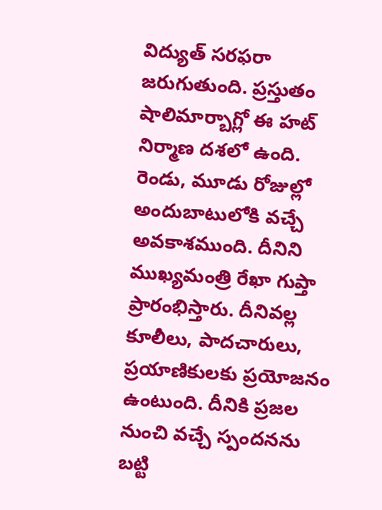విద్యుత్ సరఫరా జరుగుతుంది. ప్రస్తుతం షాలిమార్బాగ్లో ఈ హట్ నిర్మాణ దశలో ఉంది. రెండు, మూడు రోజుల్లో అందుబాటులోకి వచ్చే అవకాశముంది. దీనిని ముఖ్యమంత్రి రేఖా గుప్తా ప్రారంభిస్తారు. దీనివల్ల కూలీలు, పాదచారులు, ప్రయాణికులకు ప్రయోజనం ఉంటుంది. దీనికి ప్రజల నుంచి వచ్చే స్పందనను బట్టి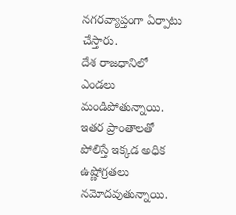నగరవ్యాప్తంగా ఏర్పాటు చేస్తారు.
దేశ రాజధానిలో ఎండలు మండిపోతున్నాయి. ఇతర ప్రాంతాలతో పోలిస్తే ఇక్కడ అధిక ఉష్ణోగ్రతలు నమోదవుతున్నాయి.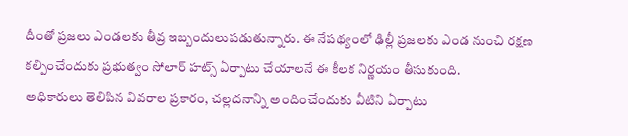దీంతో ప్రజలు ఎండలకు తీవ్ర ఇబ్బందులుపడుతున్నారు. ఈ నేపథ్యంలో ఢిల్లీ ప్రజలకు ఎండ నుంచి రక్షణ కల్పించేందుకు ప్రభుత్వం సోలార్ హట్స్ ఏర్పాటు చేయాలనే ఈ కీలక నిర్ణయం తీసుకుంది.
అధికారులు తెలిపిన వివరాల ప్రకారం, చల్లదనాన్ని అందించేందుకు వీటిని ఏర్పాటు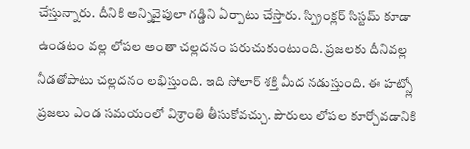చేస్తున్నారు. దీనికి అన్నివైపులా గడ్డిని ఏర్పాటు చేస్తారు. స్ప్రింక్లర్ సిస్టమ్ కూడా ఉండటం వల్ల లోపల అంతా చల్లదనం పరుచుకుంటుంది. ప్రజలకు దీనివల్ల నీడతోపాటు చల్లదనం లభిస్తుంది. ఇది సోలార్ శక్తి మీద నడుస్తుంది. ఈ హట్స్లో ప్రజలు ఎండ సమయంలో విశ్రాంతి తీసుకోవచ్చు. పౌరులు లోపల కూర్చోవడానికి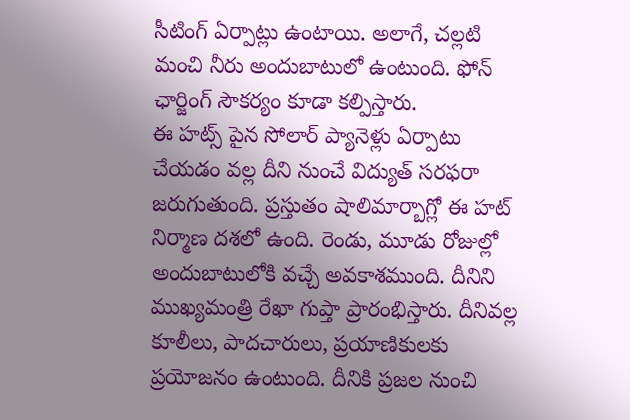సీటింగ్ ఏర్పాట్లు ఉంటాయి. అలాగే, చల్లటి మంచి నీరు అందుబాటులో ఉంటుంది. ఫోన్ ఛార్జింగ్ సౌకర్యం కూడా కల్పిస్తారు.
ఈ హట్స్ పైన సోలార్ ప్యానెళ్లు ఏర్పాటు చేయడం వల్ల దీని నుంచే విద్యుత్ సరఫరా జరుగుతుంది. ప్రస్తుతం షాలిమార్బాగ్లో ఈ హట్ నిర్మాణ దశలో ఉంది. రెండు, మూడు రోజుల్లో అందుబాటులోకి వచ్చే అవకాశముంది. దీనిని ముఖ్యమంత్రి రేఖా గుప్తా ప్రారంభిస్తారు. దీనివల్ల కూలీలు, పాదచారులు, ప్రయాణికులకు ప్రయోజనం ఉంటుంది. దీనికి ప్రజల నుంచి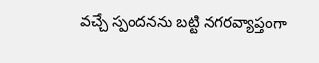వచ్చే స్పందనను బట్టి నగరవ్యాప్తంగా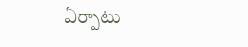ఏర్పాటు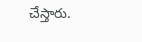చేస్తారు.